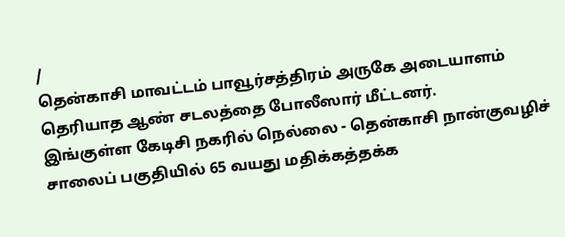/
தென்காசி மாவட்டம் பாவூர்சத்திரம் அருகே அடையாளம் தெரியாத ஆண் சடலத்தை போலீஸார் மீட்டனர்.
இங்குள்ள கேடிசி நகரில் நெல்லை - தென்காசி நான்குவழிச் சாலைப் பகுதியில் 65 வயது மதிக்கத்தக்க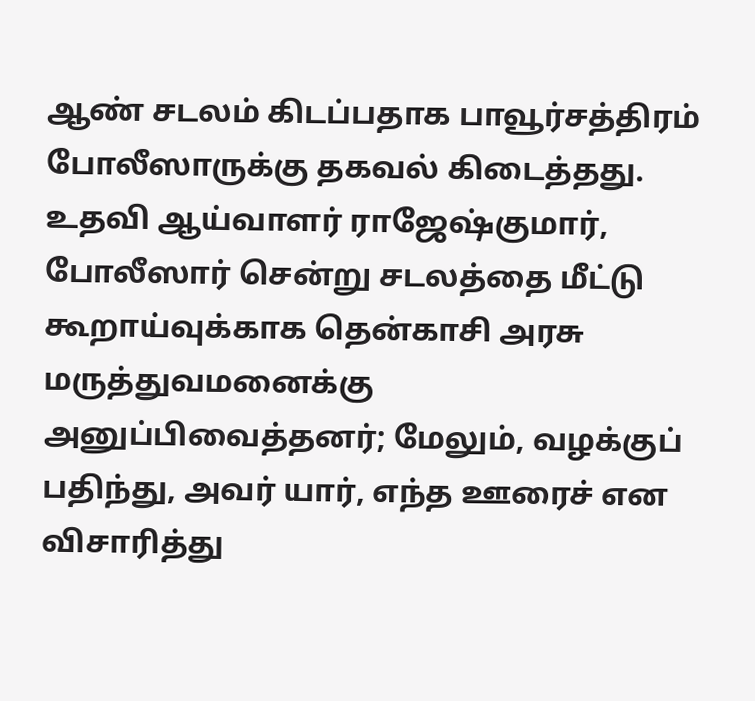ஆண் சடலம் கிடப்பதாக பாவூர்சத்திரம் போலீஸாருக்கு தகவல் கிடைத்தது. உதவி ஆய்வாளர் ராஜேஷ்குமார், போலீஸார் சென்று சடலத்தை மீட்டு கூறாய்வுக்காக தென்காசி அரசு மருத்துவமனைக்கு அனுப்பிவைத்தனர்; மேலும், வழக்குப் பதிந்து, அவர் யார், எந்த ஊரைச் என விசாரித்து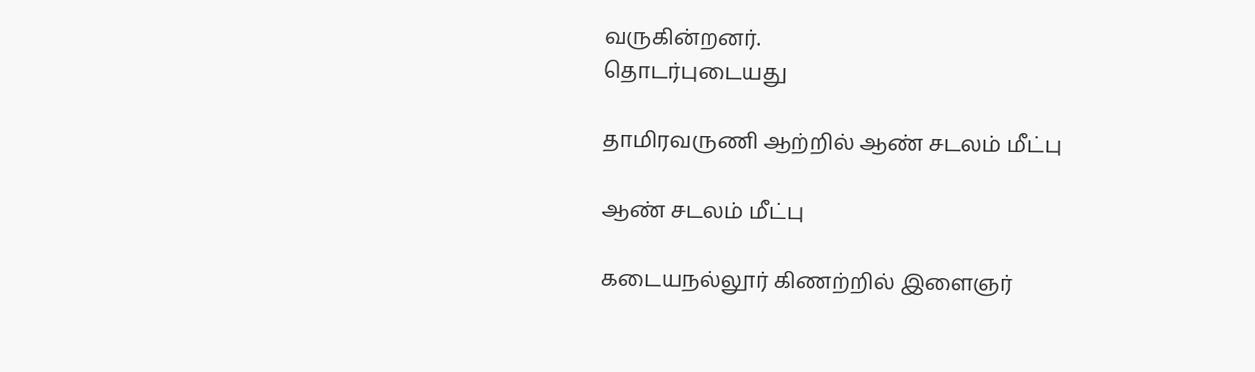வருகின்றனர்.
தொடர்புடையது

தாமிரவருணி ஆற்றில் ஆண் சடலம் மீட்பு

ஆண் சடலம் மீட்பு

கடையநல்லூர் கிணற்றில் இளைஞர்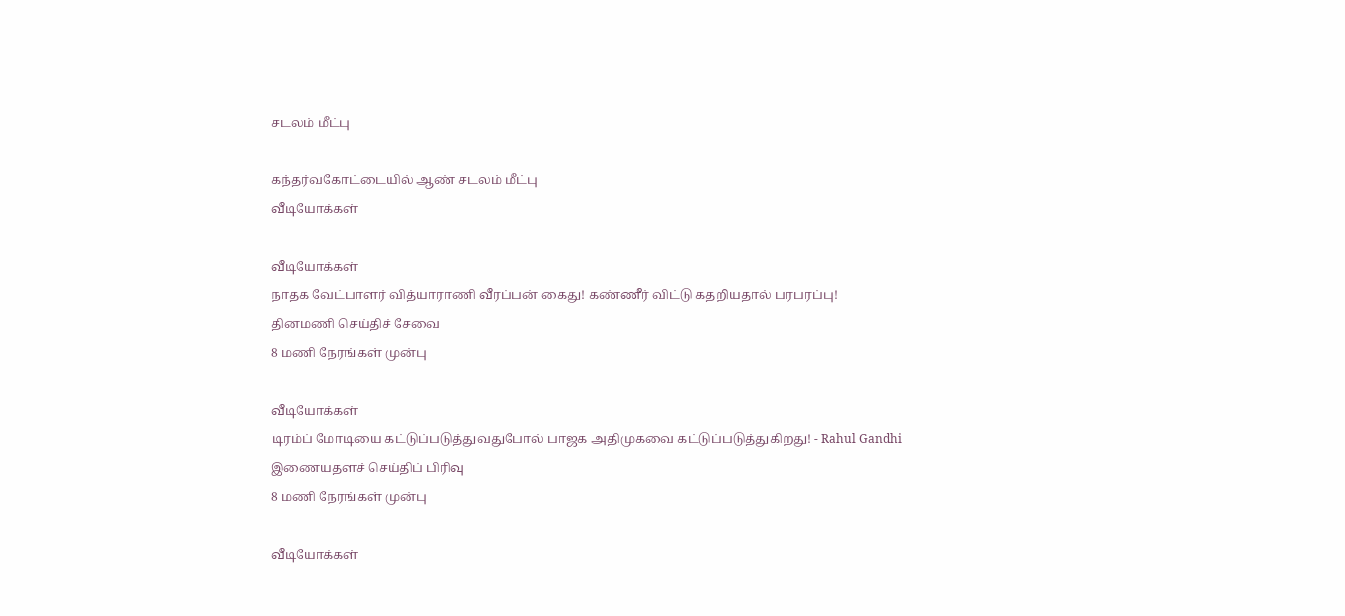சடலம் மீட்பு

கந்தர்வகோட்டையில் ஆண் சடலம் மீட்பு
வீடியோக்கள்

வீடியோக்கள்
நாதக வேட்பாளர் வித்யாராணி வீரப்பன் கைது! கண்ணீர் விட்டு கதறியதால் பரபரப்பு!
தினமணி செய்திச் சேவை
8 மணி நேரங்கள் முன்பு

வீடியோக்கள்
டிரம்ப் மோடியை கட்டுப்படுத்துவதுபோல் பாஜக அதிமுகவை கட்டுப்படுத்துகிறது! - Rahul Gandhi
இணையதளச் செய்திப் பிரிவு
8 மணி நேரங்கள் முன்பு

வீடியோக்கள்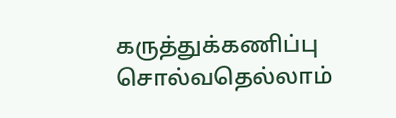கருத்துக்கணிப்பு சொல்வதெல்லாம்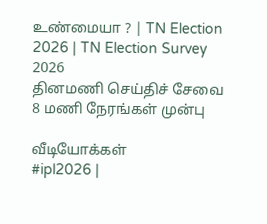உண்மையா ? | TN Election 2026 | TN Election Survey 2026
தினமணி செய்திச் சேவை
8 மணி நேரங்கள் முன்பு

வீடியோக்கள்
#ipl2026 |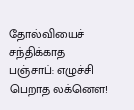தோல்வியைச் சந்திக்காத பஞ்சாப்: எழுச்சி பெறாத லக்னௌ!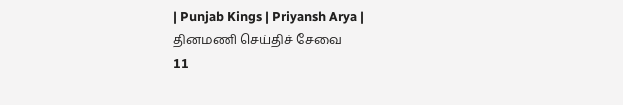| Punjab Kings | Priyansh Arya |
தினமணி செய்திச் சேவை
11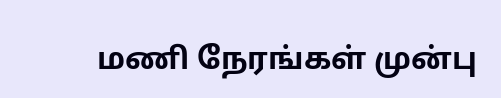மணி நேரங்கள் முன்பு